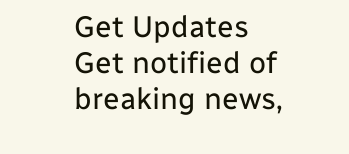Get Updates
Get notified of breaking news,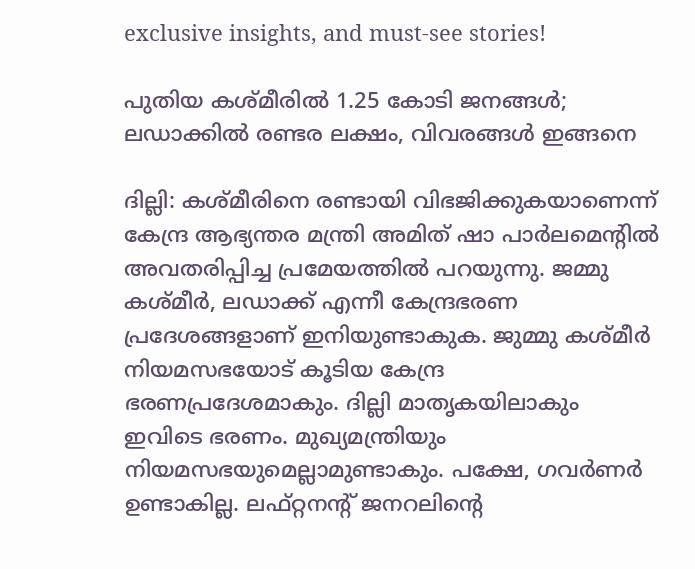exclusive insights, and must-see stories!

പുതിയ കശ്മീരില്‍ 1.25 കോടി ജനങ്ങള്‍; ലഡാക്കില്‍ രണ്ടര ലക്ഷം, വിവരങ്ങള്‍ ഇങ്ങനെ

ദില്ലി: കശ്മീരിനെ രണ്ടായി വിഭജിക്കുകയാണെന്ന് കേന്ദ്ര ആഭ്യന്തര മന്ത്രി അമിത് ഷാ പാര്‍ലമെന്റില്‍ അവതരിപ്പിച്ച പ്രമേയത്തില്‍ പറയുന്നു. ജമ്മു കശ്മീര്‍, ലഡാക്ക് എന്നീ കേന്ദ്രഭരണ പ്രദേശങ്ങളാണ് ഇനിയുണ്ടാകുക. ജുമ്മു കശ്മീര്‍ നിയമസഭയോട് കൂടിയ കേന്ദ്ര ഭരണപ്രദേശമാകും. ദില്ലി മാതൃകയിലാകും ഇവിടെ ഭരണം. മുഖ്യമന്ത്രിയും നിയമസഭയുമെല്ലാമുണ്ടാകും. പക്ഷേ, ഗവര്‍ണര്‍ ഉണ്ടാകില്ല. ലഫ്റ്റനന്റ് ജനറലിന്റെ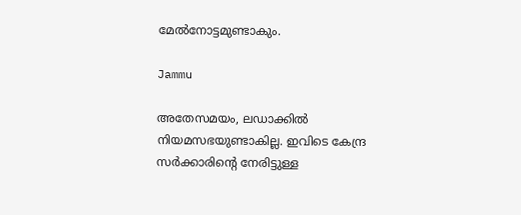മേല്‍നോട്ടമുണ്ടാകും.

Jammu

അതേസമയം, ലഡാക്കില്‍ നിയമസഭയുണ്ടാകില്ല. ഇവിടെ കേന്ദ്ര സര്‍ക്കാരിന്റെ നേരിട്ടുള്ള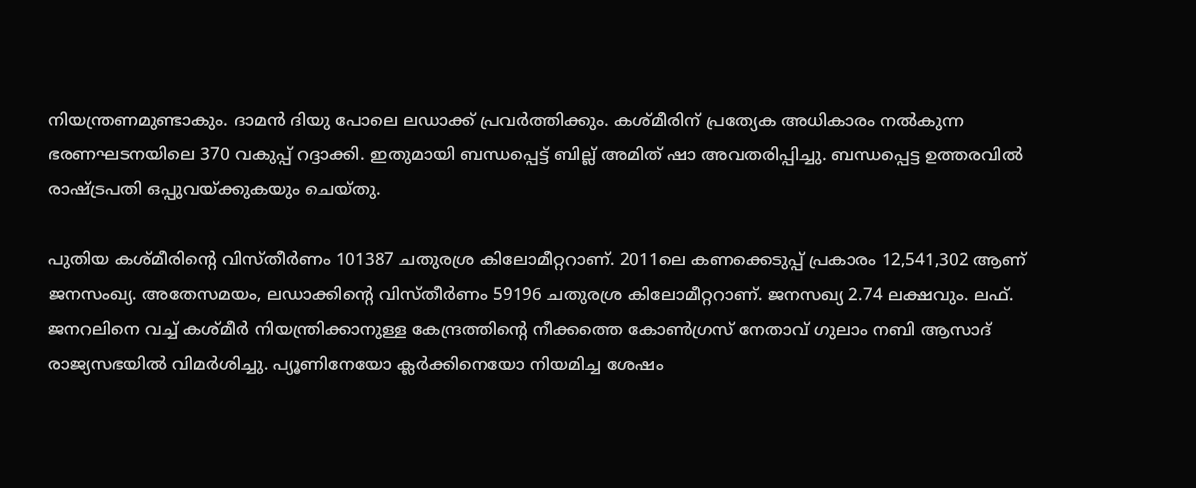നിയന്ത്രണമുണ്ടാകും. ദാമന്‍ ദിയു പോലെ ലഡാക്ക് പ്രവര്‍ത്തിക്കും. കശ്മീരിന് പ്രത്യേക അധികാരം നല്‍കുന്ന ഭരണഘടനയിലെ 370 വകുപ്പ് റദ്ദാക്കി. ഇതുമായി ബന്ധപ്പെട്ട് ബില്ല് അമിത് ഷാ അവതരിപ്പിച്ചു. ബന്ധപ്പെട്ട ഉത്തരവില്‍ രാഷ്ട്രപതി ഒപ്പുവയ്ക്കുകയും ചെയ്തു.

പുതിയ കശ്മീരിന്റെ വിസ്തീര്‍ണം 101387 ചതുരശ്ര കിലോമീറ്ററാണ്. 2011ലെ കണക്കെടുപ്പ് പ്രകാരം 12,541,302 ആണ് ജനസംഖ്യ. അതേസമയം, ലഡാക്കിന്റെ വിസ്തീര്‍ണം 59196 ചതുരശ്ര കിലോമീറ്ററാണ്. ജനസഖ്യ 2.74 ലക്ഷവും. ലഫ്. ജനറലിനെ വച്ച് കശ്മീര്‍ നിയന്ത്രിക്കാനുള്ള കേന്ദ്രത്തിന്റെ നീക്കത്തെ കോണ്‍ഗ്രസ് നേതാവ് ഗുലാം നബി ആസാദ് രാജ്യസഭയില്‍ വിമര്‍ശിച്ചു. പ്യൂണിനേയോ ക്ലര്‍ക്കിനെയോ നിയമിച്ച ശേഷം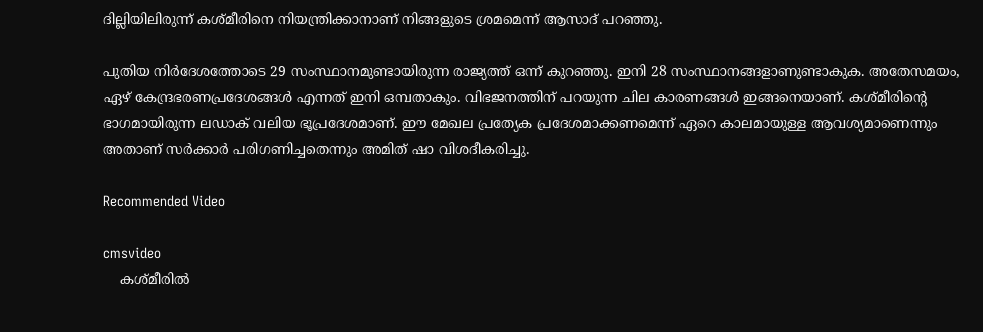ദില്ലിയിലിരുന്ന് കശ്മീരിനെ നിയന്ത്രിക്കാനാണ് നിങ്ങളുടെ ശ്രമമെന്ന് ആസാദ് പറഞ്ഞു.

പുതിയ നിര്‍ദേശത്തോടെ 29 സംസ്ഥാനമുണ്ടായിരുന്ന രാജ്യത്ത് ഒന്ന് കുറഞ്ഞു. ഇനി 28 സംസ്ഥാനങ്ങളാണുണ്ടാകുക. അതേസമയം, ഏഴ് കേന്ദ്രഭരണപ്രദേശങ്ങള്‍ എന്നത് ഇനി ഒമ്പതാകും. വിഭജനത്തിന് പറയുന്ന ചില കാരണങ്ങള്‍ ഇങ്ങനെയാണ്. കശ്മീരിന്റെ ഭാഗമായിരുന്ന ലഡാക് വലിയ ഭൂപ്രദേശമാണ്. ഈ മേഖല പ്രത്യേക പ്രദേശമാക്കണമെന്ന് ഏറെ കാലമായുള്ള ആവശ്യമാണെന്നും അതാണ് സര്‍ക്കാര്‍ പരിഗണിച്ചതെന്നും അമിത് ഷാ വിശദീകരിച്ചു.

Recommended Video

cmsvideo
    കശ്മീരില്‍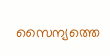സൈന്യത്തെ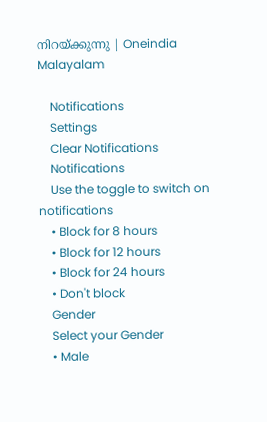നിറയ്ക്കുന്നു | Oneindia Malayalam

    Notifications
    Settings
    Clear Notifications
    Notifications
    Use the toggle to switch on notifications
    • Block for 8 hours
    • Block for 12 hours
    • Block for 24 hours
    • Don't block
    Gender
    Select your Gender
    • Male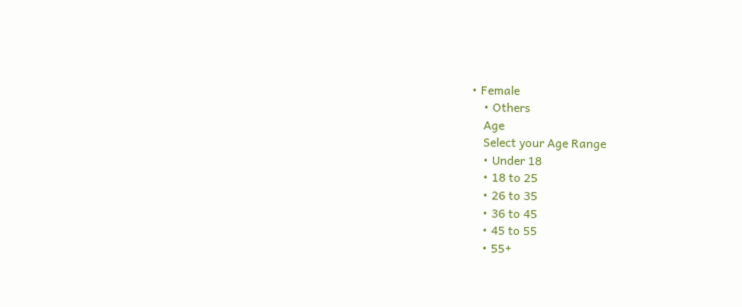• Female
    • Others
    Age
    Select your Age Range
    • Under 18
    • 18 to 25
    • 26 to 35
    • 36 to 45
    • 45 to 55
    • 55+